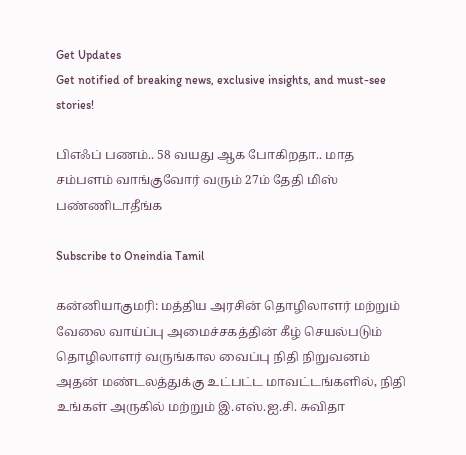Get Updates
Get notified of breaking news, exclusive insights, and must-see stories!

பிஎஃப் பணம்.. 58 வயது ஆக போகிறதா.. மாத சம்பளம் வாங்குவோர் வரும் 27ம் தேதி மிஸ் பண்ணிடாதீங்க

Subscribe to Oneindia Tamil

கன்னியாகுமரி: மத்திய அரசின் தொழிலாளர் மற்றும் வேலை வாய்ப்பு அமைச்சகத்தின் கீழ் செயல்படும் தொழிலாளர் வருங்கால வைப்பு நிதி நிறுவனம் அதன் மண்டலத்துக்கு உட்பட்ட மாவட்டங்களில், நிதி உங்கள் அருகில் மற்றும் இ.எஸ்.ஐ.சி. சுவிதா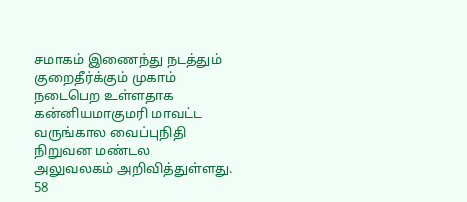சமாகம் இணைந்து நடத்தும் குறைதீர்க்கும் முகாம் நடைபெற உள்ளதாக கன்னியமாகுமரி மாவட்ட வருங்கால வைப்புநிதி நிறுவன மண்டல அலுவலகம் அறிவித்துள்ளது. 58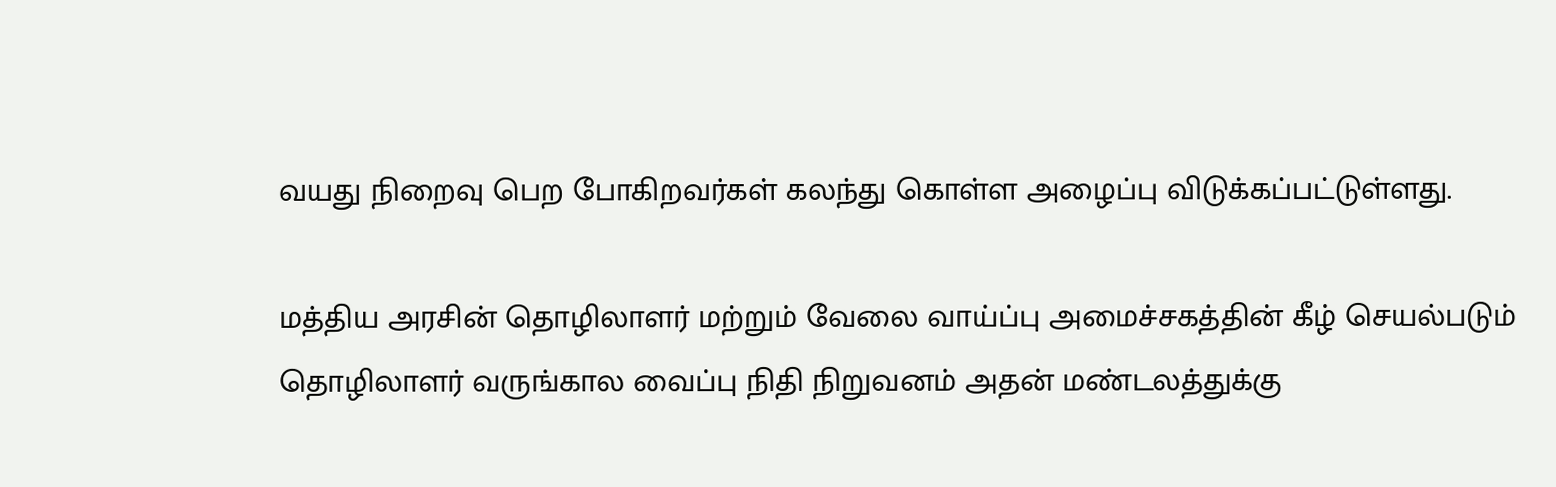வயது நிறைவு பெற போகிறவர்கள் கலந்து கொள்ள அழைப்பு விடுக்கப்பட்டுள்ளது.

மத்திய அரசின் தொழிலாளர் மற்றும் வேலை வாய்ப்பு அமைச்சகத்தின் கீழ் செயல்படும் தொழிலாளர் வருங்கால வைப்பு நிதி நிறுவனம் அதன் மண்டலத்துக்கு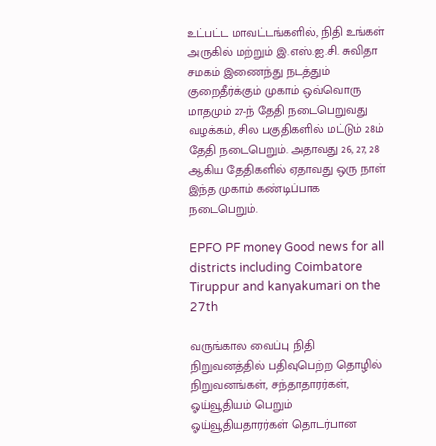உட்பட்ட மாவட்டங்களில், நிதி உங்கள் அருகில் மற்றும் இ.எஸ்.ஐ.சி. சுவிதா சமகம் இணைந்து நடத்தும் குறைதீர்க்கும் முகாம் ஒவ்வொரு மாதமும் 27-ந் தேதி நடைபெறுவது வழக்கம், சில பகுதிகளில் மட்டும் 28ம் தேதி நடைபெறும். அதாவது 26, 27, 28 ஆகிய தேதிகளில் ஏதாவது ஒரு நாள் இந்த முகாம் கண்டிப்பாக நடைபெறும்.

EPFO PF money Good news for all districts including Coimbatore Tiruppur and kanyakumari on the 27th

வருங்கால வைப்பு நிதி நிறுவனத்தில் பதிவுபெற்ற தொழில் நிறுவனங்கள், சந்தாதாரர்கள், ஓய்வூதியம் பெறும் ஓய்வூதியதாரர்கள் தொடர்பான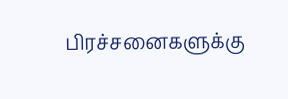பிரச்சனைகளுக்கு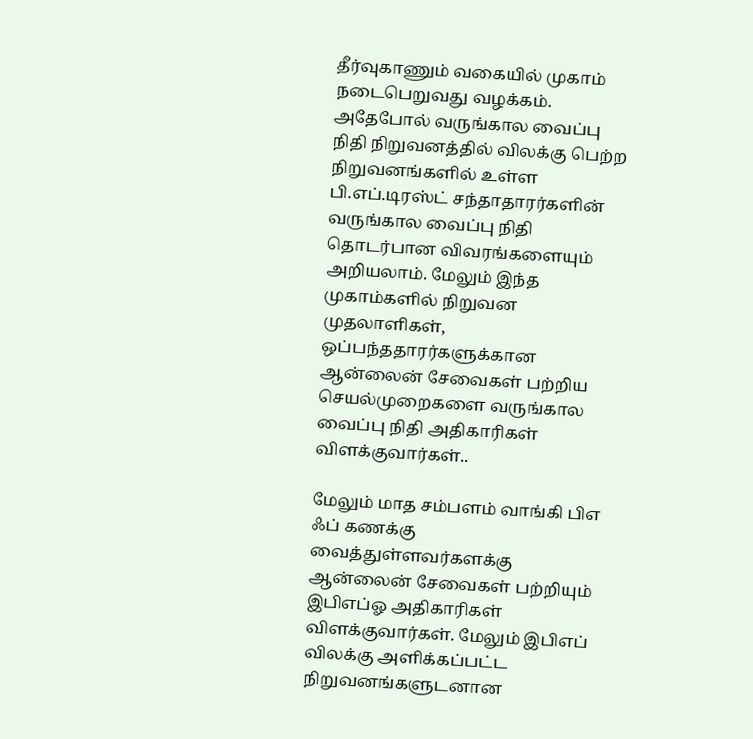தீர்வுகாணும் வகையில் முகாம் நடைபெறுவது வழக்கம். அதேபோல் வருங்கால வைப்பு நிதி நிறுவனத்தில் விலக்கு பெற்ற நிறுவனங்களில் உள்ள பி.எப்.டிரஸ்ட் சந்தாதாரர்களின் வருங்கால வைப்பு நிதி தொடர்பான விவரங்களையும் அறியலாம். மேலும் இந்த முகாம்களில் நிறுவன முதலாளிகள், ஒப்பந்ததாரர்களுக்கான ஆன்லைன் சேவைகள் பற்றிய செயல்முறைகளை வருங்கால வைப்பு நிதி அதிகாரிகள் விளக்குவார்கள்..

மேலும் மாத சம்பளம் வாங்கி பிஎ ஃப் கணக்கு வைத்துள்ளவர்களக்கு ஆன்லைன் சேவைகள் பற்றியும் இபிஎப்ஓ அதிகாரிகள் விளக்குவார்கள். மேலும் இபிஎப் விலக்கு அளிக்கப்பட்ட நிறுவனங்களுடனான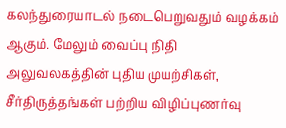கலந்துரையாடல் நடைபெறுவதும் வழக்கம் ஆகும். மேலும் வைப்பு நிதி அலுவலகத்தின் புதிய முயற்சிகள், சீர்திருத்தங்கள் பற்றிய விழிப்புணர்வு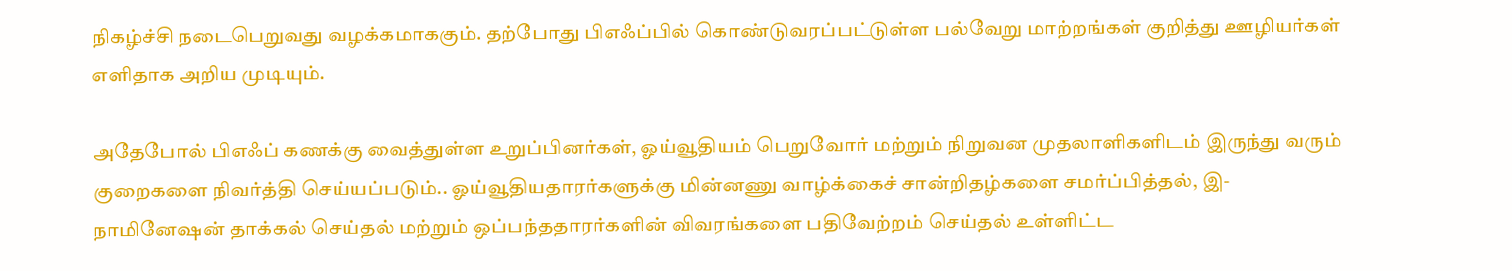நிகழ்ச்சி நடைபெறுவது வழக்கமாககும். தற்போது பிஎஃப்பில் கொண்டுவரப்பட்டுள்ள பல்வேறு மாற்றங்கள் குறித்து ஊழியர்கள் எளிதாக அறிய முடியும்.

அதேபோல் பிஎஃப் கணக்கு வைத்துள்ள உறுப்பினர்கள், ஓய்வூதியம் பெறுவோர் மற்றும் நிறுவன முதலாளிகளிடம் இருந்து வரும் குறைகளை நிவர்த்தி செய்யப்படும்.. ஓய்வூதியதாரர்களுக்கு மின்னணு வாழ்க்கைச் சான்றிதழ்களை சமர்ப்பித்தல், இ-நாமினேஷன் தாக்கல் செய்தல் மற்றும் ஒப்பந்ததாரர்களின் விவரங்களை பதிவேற்றம் செய்தல் உள்ளிட்ட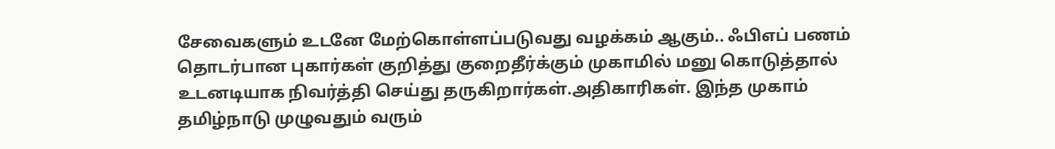சேவைகளும் உடனே மேற்கொள்ளப்படுவது வழக்கம் ஆகும்.. ஃபிஎப் பணம் தொடர்பான புகார்கள் குறித்து குறைதீர்க்கும் முகாமில் மனு கொடுத்தால் உடனடியாக நிவர்த்தி செய்து தருகிறார்கள்.அதிகாரிகள். இந்த முகாம் தமிழ்நாடு முழுவதும் வரும்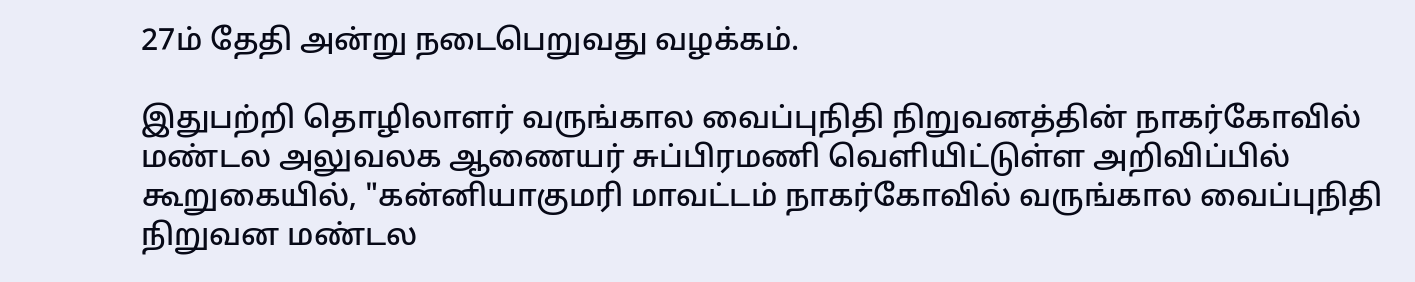27ம் தேதி அன்று நடைபெறுவது வழக்கம்.

இதுபற்றி தொழிலாளர் வருங்கால வைப்புநிதி நிறுவனத்தின் நாகர்கோவில் மண்டல அலுவலக ஆணையர் சுப்பிரமணி வெளியிட்டுள்ள அறிவிப்பில் கூறுகையில், "கன்னியாகுமரி மாவட்டம் நாகர்கோவில் வருங்கால வைப்புநிதி நிறுவன மண்டல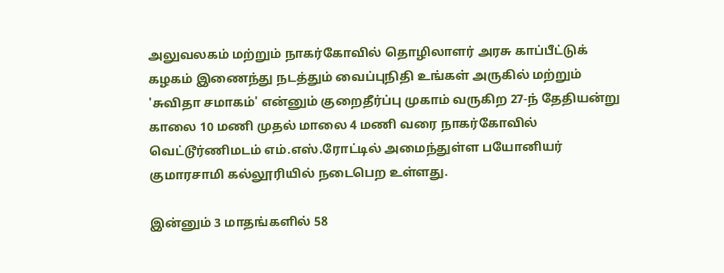அலுவலகம் மற்றும் நாகர்கோவில் தொழிலாளர் அரசு காப்பீட்டுக் கழகம் இணைந்து நடத்தும் வைப்புநிதி உங்கள் அருகில் மற்றும் 'சுவிதா சமாகம்' என்னும் குறைதீர்ப்பு முகாம் வருகிற 27-ந் தேதியன்று காலை 10 மணி முதல் மாலை 4 மணி வரை நாகர்கோவில் வெட்டூர்ணிமடம் எம்.எஸ்.ரோட்டில் அமைந்துள்ள பயோனியர் குமாரசாமி கல்லூரியில் நடைபெற உள்ளது.

இன்னும் 3 மாதங்களில் 58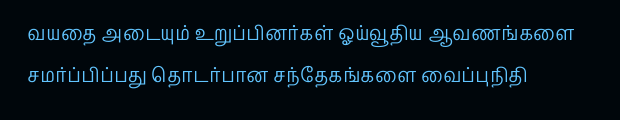வயதை அடையும் உறுப்பினர்கள் ஓய்வூதிய ஆவணங்களை சமர்ப்பிப்பது தொடர்பான சந்தேகங்களை வைப்புநிதி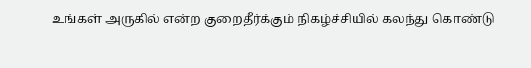உங்கள் அருகில் என்ற குறைதீர்க்கும் நிகழ்ச்சியில் கலந்து கொண்டு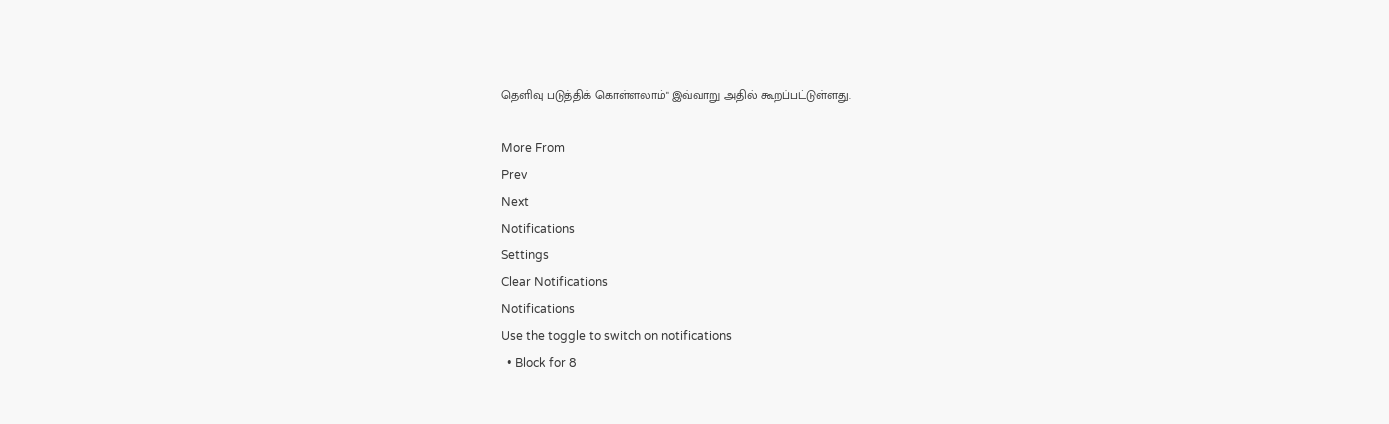தெளிவு படுத்திக் கொள்ளலாம்" இவ்வாறு அதில் கூறப்பட்டுள்ளது.

More From
Prev
Next
Notifications
Settings
Clear Notifications
Notifications
Use the toggle to switch on notifications
  • Block for 8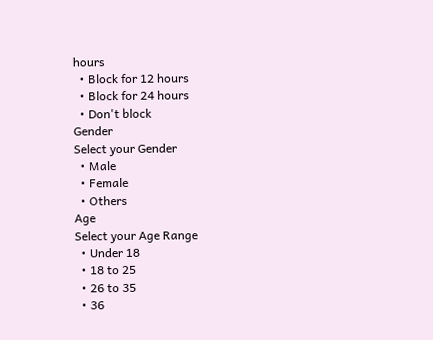hours
  • Block for 12 hours
  • Block for 24 hours
  • Don't block
Gender
Select your Gender
  • Male
  • Female
  • Others
Age
Select your Age Range
  • Under 18
  • 18 to 25
  • 26 to 35
  • 36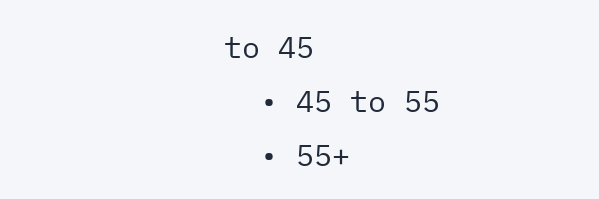to 45
  • 45 to 55
  • 55+